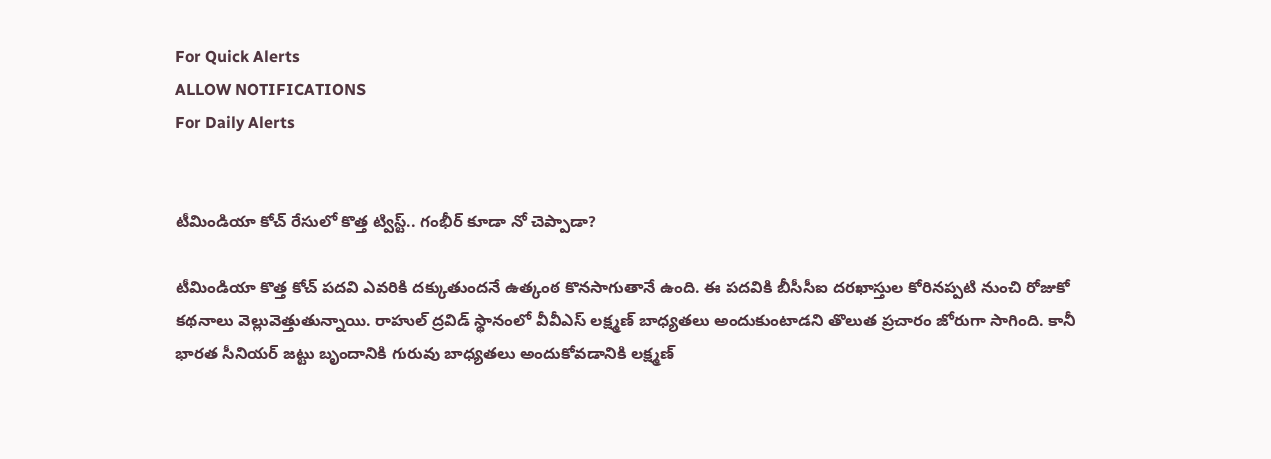For Quick Alerts
ALLOW NOTIFICATIONS
For Daily Alerts


టీమిండియా కోచ్ రేసులో కొత్త ట్విస్ట్.. గంభీర్ కూడా నో చెప్పాడా?

టీమిండియా కొత్త కోచ్ పదవి ఎవరికి దక్కుతుందనే ఉత్కంఠ కొనసాగుతానే ఉంది. ఈ పదవికి బీసీసీఐ దరఖాస్తుల కోరినప్పటి నుంచి రోజుకో కథనాలు వెల్లువెత్తుతున్నాయి. రాహుల్ ద్రవిడ్ స్థానంలో వీవీఎస్ లక్ష్మణ్ బాధ్యతలు అందుకుంటాడని తొలుత ప్రచారం జోరుగా సాగింది. కానీ భారత సీనియర్ జట్టు బృందానికి గురువు బాధ్యతలు అందుకోవడానికి లక్ష్మణ్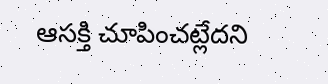ఆసక్తి చూపించట్లేదని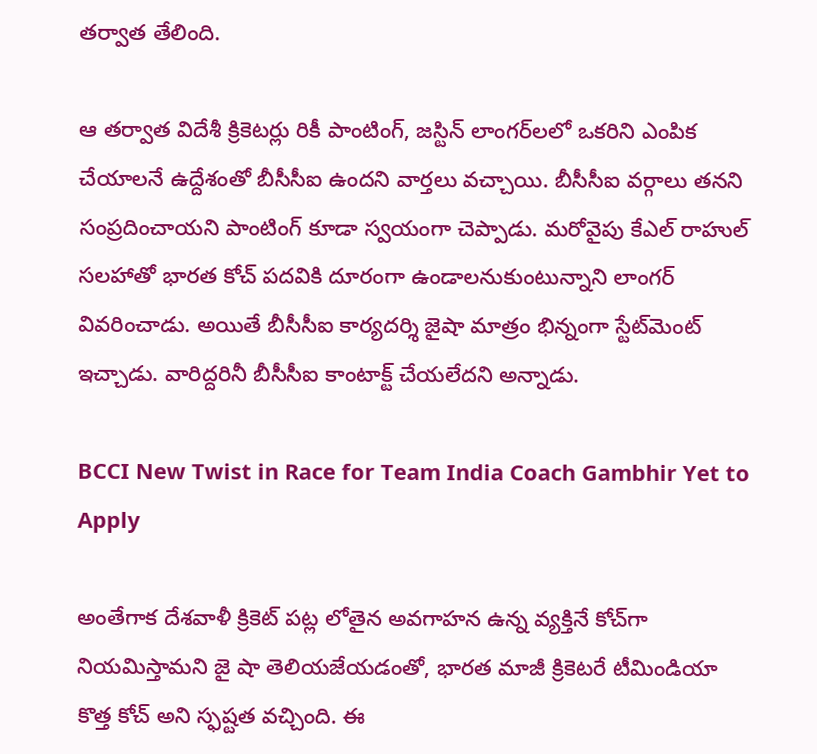తర్వాత తేలింది.

ఆ తర్వాత విదేశీ క్రికెటర్లు రికీ పాంటింగ్, జస్టిన్ లాంగర్‌లలో ఒకరిని ఎంపిక చేయాలనే ఉద్దేశంతో బీసీసీఐ ఉందని వార్తలు వచ్చాయి. బీసీసీఐ వర్గాలు తనని సంప్రదించాయని పాంటింగ్ కూడా స్వయంగా చెప్పాడు. మరోవైపు కేఎల్ రాహుల్ సలహాతో భారత కోచ్ పదవికి దూరంగా ఉండాలనుకుంటున్నాని లాంగర్ వివరించాడు. అయితే బీసీసీఐ కార్యదర్శి జైషా మాత్రం భిన్నంగా స్టేట్‌మెంట్ ఇచ్చాడు. వారిద్దరినీ బీసీసీఐ కాంటాక్ట్ చేయలేదని అన్నాడు.

BCCI New Twist in Race for Team India Coach Gambhir Yet to Apply

అంతేగాక దేశవాళీ క్రికెట్ పట్ల లోతైన అవగాహన ఉన్న వ్యక్తినే కోచ్‌గా నియమిస్తామని జై షా తెలియజేయడంతో, భారత మాజీ క్రికెటరే టీమిండియా కొత్త కోచ్ అని స్ఫష్టత వచ్చింది. ఈ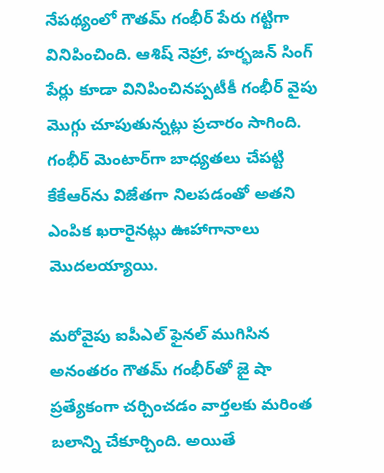నేపథ్యంలో గౌతమ్ గంభీర్ పేరు గట్టిగా వినిపించింది. ఆశిష్ నెహ్రా, హర్భజన్ సింగ్ పేర్లు కూడా వినిపించినప్పటీకీ గంభీర్‌ వైపు మొగ్గు చూపుతున్నట్లు ప్రచారం సాగింది. గంభీర్ మెంటార్‌గా బాధ్యతలు చేపట్టి కేకేఆర్‌ను విజేతగా నిలపడంతో అతని ఎంపిక ఖరారైనట్లు ఊహాగానాలు మొదలయ్యాయి.

మరోవైపు ఐపీఎల్ ఫైనల్ ముగిసిన అనంతరం గౌతమ్ గంభీర్‌తో జై షా ప్రత్యేకంగా చర్చించడం వార్తలకు మరింత బలాన్ని చేకూర్చింది. అయితే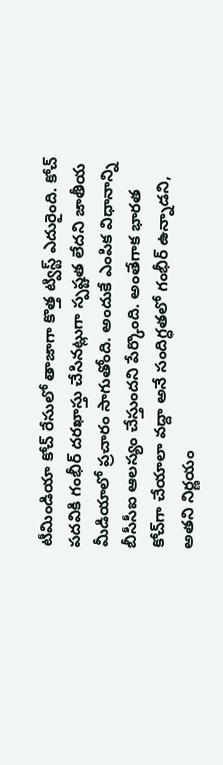టీమిండియా కోచ్ రేసులో తాజాగా కొత్త ట్విస్ట్ ఎదురైంది. కోచ్ పదవికి గంభీర్ దరఖాస్తు చేసినట్లుగా స్పష్టత లేదని జాతీయ మీడియాలో ప్రచారం సాగుతోంది. అందుకే ఎంపిక విధానాన్ని బీసీసీఐ ఆలస్యం చేస్తుందని పేర్కొంది. అంతేగాక భారత కోచ్‌గా చేయాలా వద్దా అనే సందిగ్ధతలో గంభీర్ ఉన్నాడని, అతని నిర్ణయం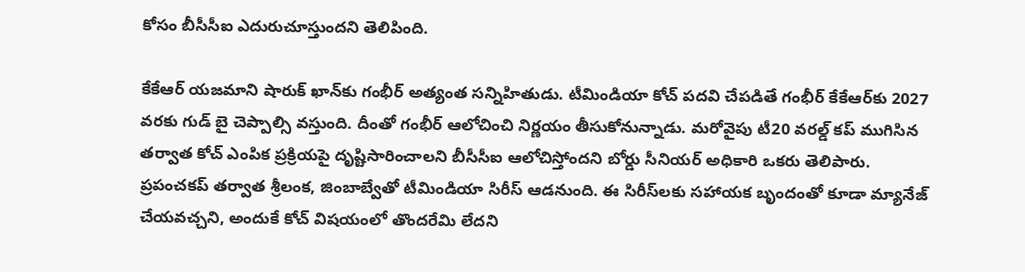కోసం బీసీసీఐ ఎదురుచూస్తుందని తెలిపింది.

కేకేఆర్ యజమాని షారుక్ ఖాన్‌కు గంభీర్ అత్యంత సన్నిహితుడు. టీమిండియా కోచ్ పదవి చేపడితే గంభీర్ కేకేఆర్‌కు 2027 వరకు గుడ్ బై చెప్పాల్సి వస్తుంది. దీంతో గంభీర్ ఆలోచించి నిర్ణయం తీసుకోనున్నాడు. మరోవైపు టీ20 వరల్డ్ కప్ ముగిసిన తర్వాత కోచ్ ఎంపిక ప్రక్రియపై దృష్టిసారించాలని బీసీసీఐ ఆలోచిస్తోందని బోర్డు సీనియర్ అధికారి ఒకరు తెలిపారు. ప్రపంచకప్ తర్వాత శ్రీలంక, జింబాబ్వేతో టీమిండియా సిరీస్ ఆడనుంది. ఈ సిరీస్‌లకు సహాయక బృందంతో కూడా మ్యానేజ్ చేయవచ్చని, అందుకే కోచ్ విషయంలో తొందరేమి లేదని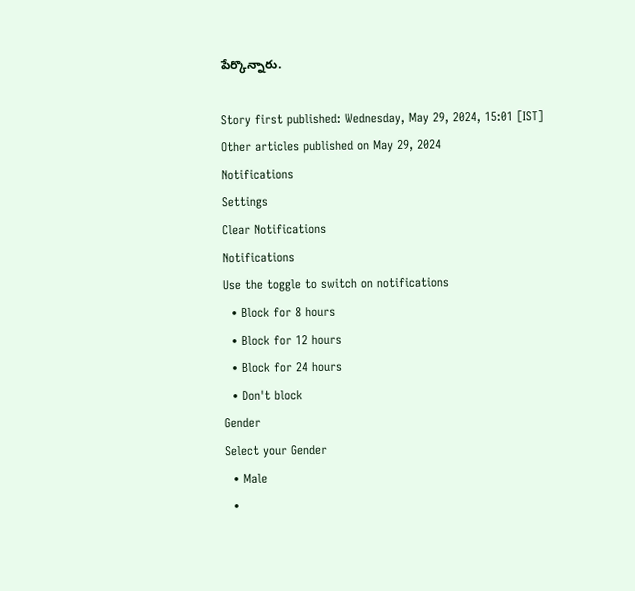పేర్కొన్నారు.

Story first published: Wednesday, May 29, 2024, 15:01 [IST]
Other articles published on May 29, 2024
Notifications
Settings
Clear Notifications
Notifications
Use the toggle to switch on notifications
  • Block for 8 hours
  • Block for 12 hours
  • Block for 24 hours
  • Don't block
Gender
Select your Gender
  • Male
  •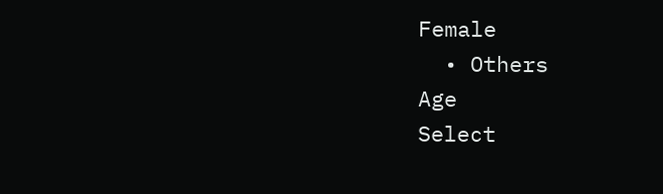Female
  • Others
Age
Select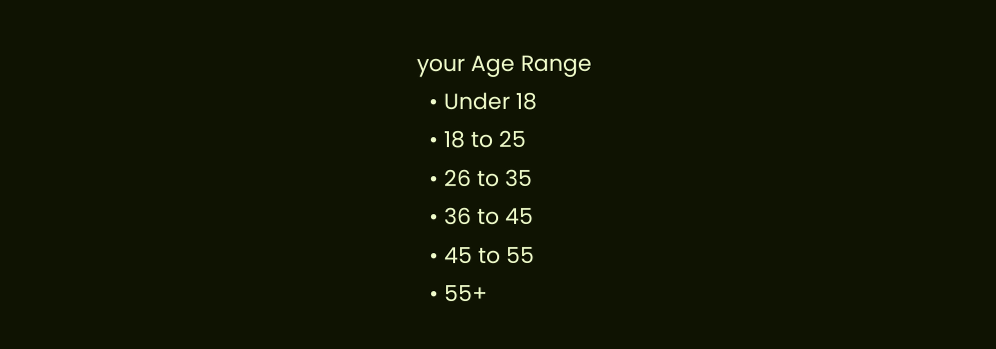your Age Range
  • Under 18
  • 18 to 25
  • 26 to 35
  • 36 to 45
  • 45 to 55
  • 55+